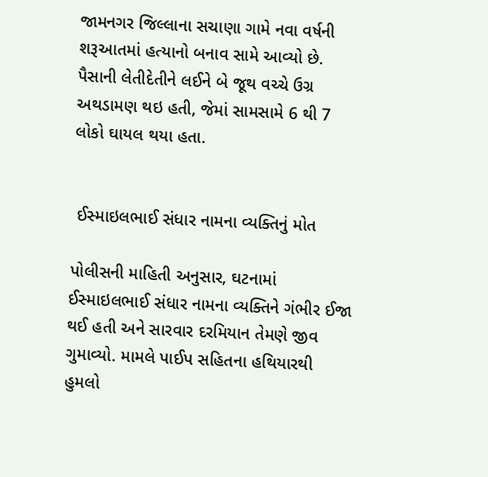જામનગર જિલ્લાના સચાણા ગામે નવા વર્ષની શરૂઆતમાં હત્યાનો બનાવ સામે આવ્યો છે. પૈસાની લેતીદેતીને લઈને બે જૂથ વચ્ચે ઉગ્ર અથડામણ થઇ હતી, જેમાં સામસામે 6 થી 7 લોકો ઘાયલ થયા હતા.


 ઈસ્માઇલભાઈ સંધાર નામના વ્યક્તિનું મોત

પોલીસની માહિતી અનુસાર, ઘટનામાં ઈસ્માઇલભાઈ સંધાર નામના વ્યક્તિને ગંભીર ઈજા થઈ હતી અને સારવાર દરમિયાન તેમણે જીવ ગુમાવ્યો. મામલે પાઈપ સહિતના હથિયારથી હુમલો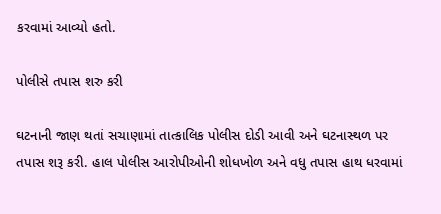કરવામાં આવ્યો હતો.

પોલીસે તપાસ શરુ કરી

ઘટનાની જાણ થતાં સચાણામાં તાત્કાલિક પોલીસ દોડી આવી અને ઘટનાસ્થળ પર તપાસ શરૂ કરી. હાલ પોલીસ આરોપીઓની શોધખોળ અને વધુ તપાસ હાથ ધરવામાં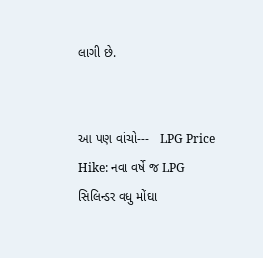લાગી છે.


આ પણ વાંચો---   LPG Price Hike: નવા વર્ષે જ LPG સિલિન્ડર વધુ મોંઘા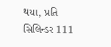થયા, પ્રતિ સિલિન્ડર 111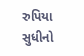રુપિયા સુધીનો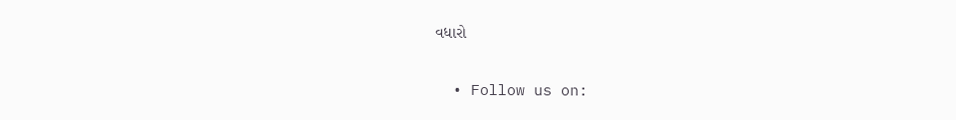વધારો

  • Follow us on: